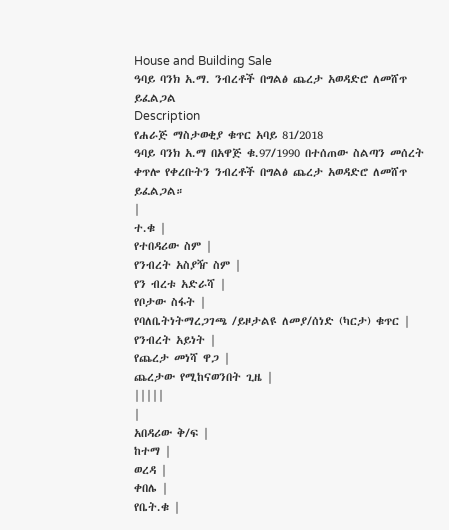House and Building Sale
ዓባይ ባንክ አ.ማ. ንብረቶች በግልፅ ጨረታ አወዳድሮ ለመሸጥ ይፈልጋል
Description
የሐራጅ ማስታወቂያ ቁጥር አባይ 81/2018
ዓባይ ባንክ አ.ማ በአዋጅ ቁ.97/1990 በተሰጠው ስልጣን መሰረት ቀጥሎ የቀረቡትን ንብረቶች በግልፅ ጨረታ አወዳድሮ ለመሸጥ ይፈልጋል።
|
ተ.ቁ |
የተበዳሪው ስም |
የንብረት አስያዥ ስም |
የን ብረቱ አድራሻ |
የቦታው ስፋት |
የባለቤትነትማረጋገጫ /ይዞታልዩ ለመያ/ሰነድ (ካርታ) ቁጥር |
የንብረት አይነት |
የጨረታ መነሻ ዋጋ |
ጨረታው የሚከናወንበት ጊዜ |
|||||
|
አበዳሪው ቅ/ፍ |
ከተማ |
ወረዳ |
ቀበሌ |
የቤት.ቁ |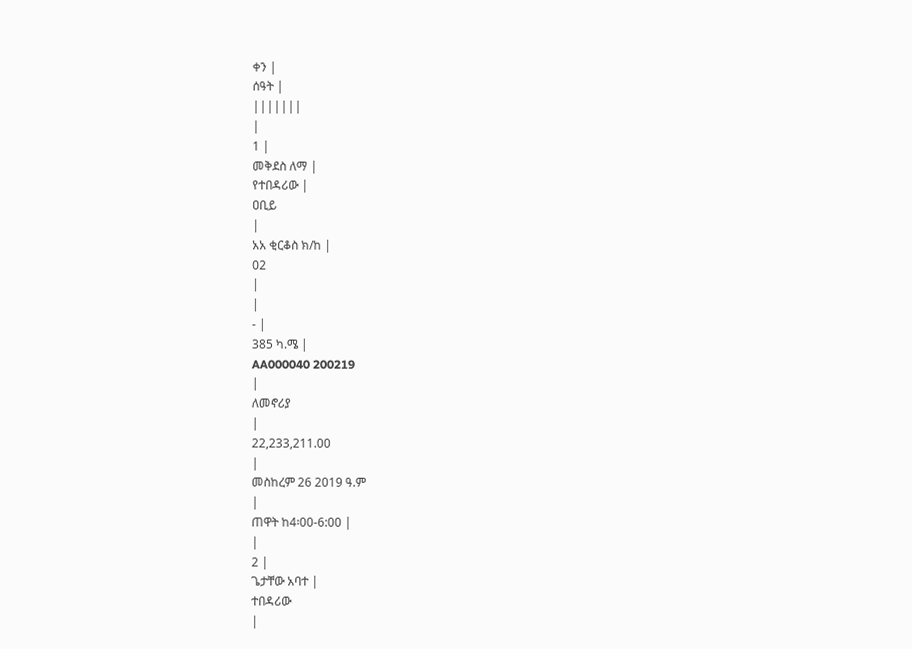ቀን |
ሰዓት |
|||||||
|
1 |
መቅደስ ለማ |
የተበዳሪው |
ዐቢይ
|
አአ ቂርቆስ ክ/ከ |
02
|
|
- |
385 ካ.ሜ |
AA000040 200219
|
ለመኖሪያ
|
22,233,211.00
|
መስከረም 26 2019 ዓ.ም
|
ጠዋት ከ4፡00-6:00 |
|
2 |
ጌታቸው አባተ |
ተበዳሪው
|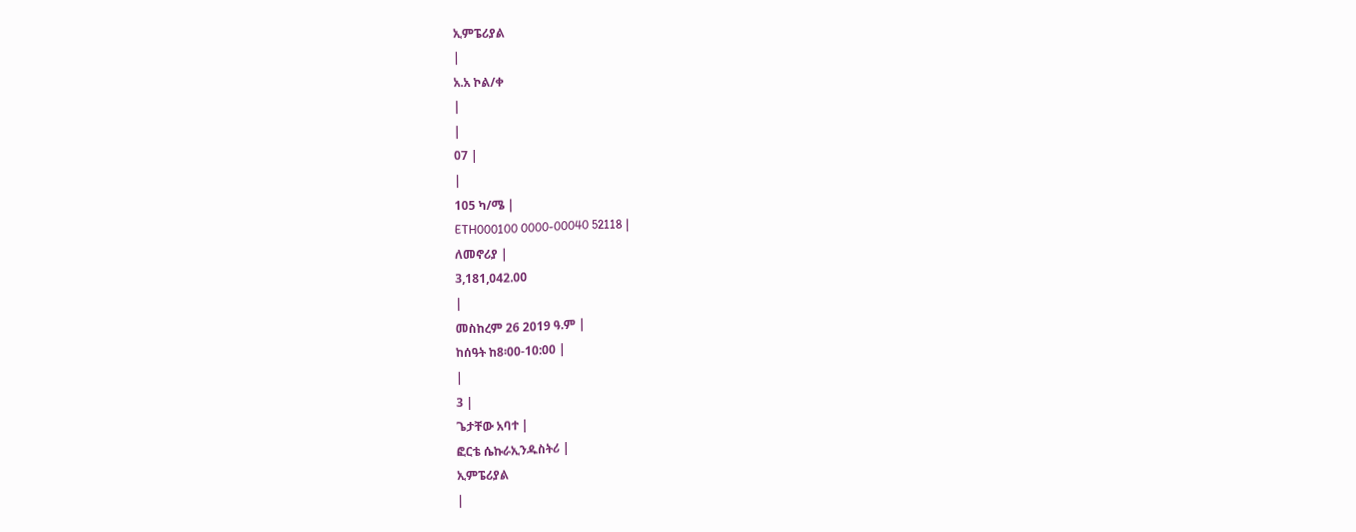ኢምፔሪያል
|
አ.አ ኮል/ቀ
|
|
07 |
|
105 ካ/ሜ |
ETH000100 0000-00040 52118 |
ለመኖሪያ |
3,181,042.00
|
መስከረም 26 2019 ዓ.ም |
ከሰዓት ከ8፡00-10:00 |
|
3 |
ጌታቸው አባተ |
ፎርቴ ሴኩራኢንዱስትሪ |
ኢምፔሪያል
|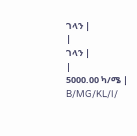ገላን |
|
ገላን |
|
5000.00 ካ/ሜ |
B/MG/KL/I/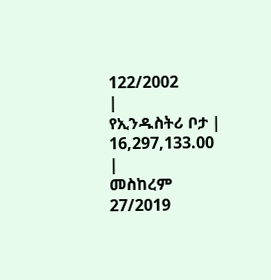122/2002
|
የኢንዱስትሪ ቦታ |
16,297,133.00
|
መስከረም 27/2019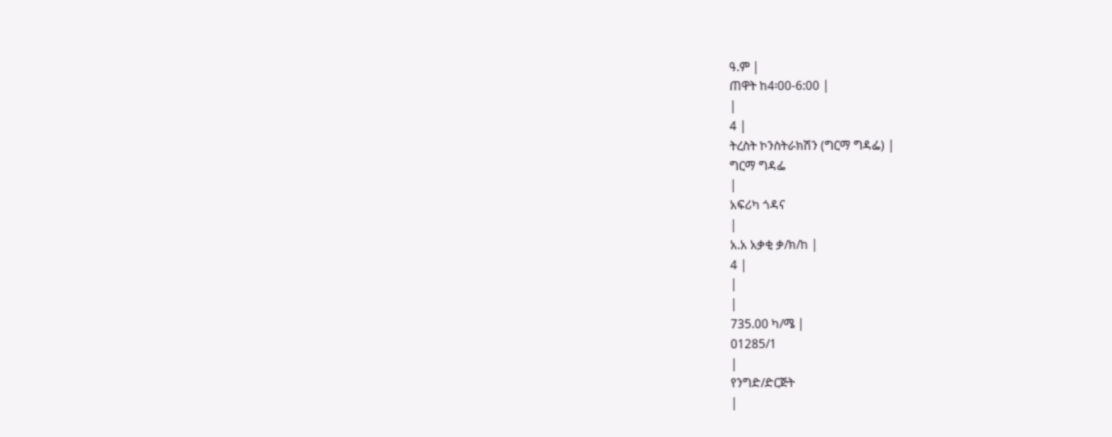ዓ.ም |
ጠዋት ከ4፡00-6:00 |
|
4 |
ትረስት ኮንስትራክሽን (ግርማ ግዳፌ) |
ግርማ ግዳፌ
|
አፍሪካ ጎዳና
|
አ.አ አቃቂ ቃ/ክ/ከ |
4 |
|
|
735.00 ካ/ሜ |
01285/1
|
የንግድ/ድርጅት
|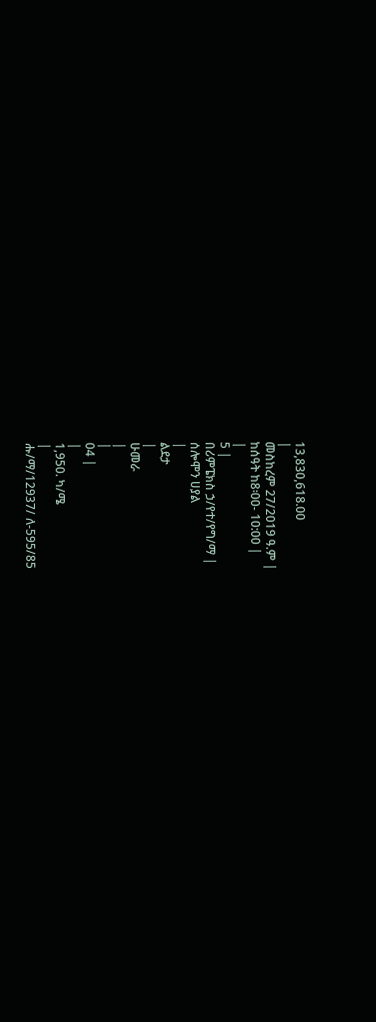13,830,618.00
|
መስከረም 27/2019 ዓ.ም |
ከሰዓት ከ8፡00- 10:00 |
|
5 |
በሪምፔክስ ኃ/የተ/የግ/ማ |
ሰሎሞን ሀያል
|
ልደታ
|
ሁመራ
|
|
04 |
|
1,950. ካ/ሜ
|
ሑ/ማ/12937/ ለ-595/85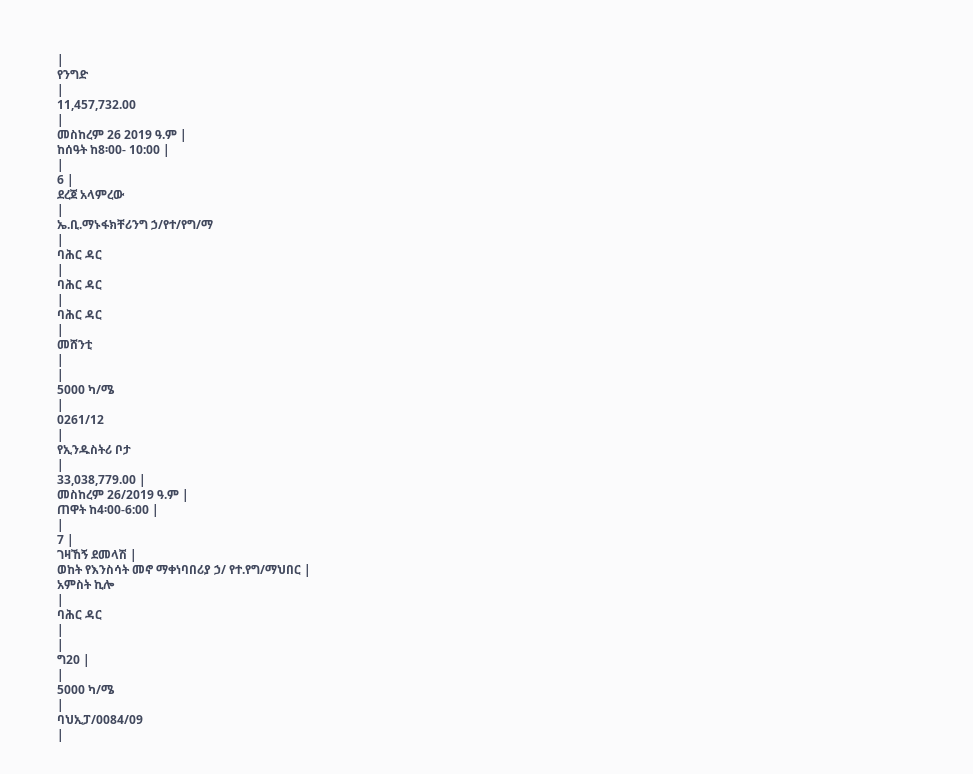|
የንግድ
|
11,457,732.00
|
መስከረም 26 2019 ዓ.ም |
ከሰዓት ከ8፡00- 10:00 |
|
6 |
ደረጀ አላምረው
|
ኤ.ቢ.ማኑፋክቸሪንግ ኃ/የተ/የግ/ማ
|
ባሕር ዳር
|
ባሕር ዳር
|
ባሕር ዳር
|
መሸንቲ
|
|
5000 ካ/ሜ
|
0261/12
|
የኢንዱስትሪ ቦታ
|
33,038,779.00 |
መስከረም 26/2019 ዓ.ም |
ጠዋት ከ4፡00-6:00 |
|
7 |
ገዛኸኝ ደመላሽ |
ወከት የእንስሳት መኖ ማቀነባበሪያ ኃ/ የተ.የግ/ማህበር |
አምስት ኪሎ
|
ባሕር ዳር
|
|
ግ20 |
|
5000 ካ/ሜ
|
ባህኢፓ/0084/09
|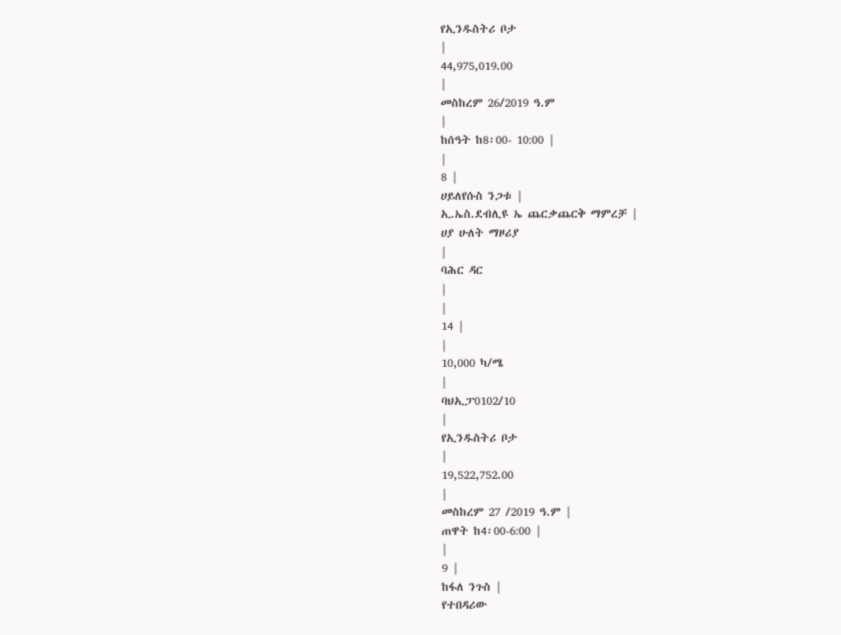የኢንዱስትሪ ቦታ
|
44,975,019.00
|
መስከረም 26/2019 ዓ.ም
|
ከሰዓት ከ8፡00- 10:00 |
|
8 |
ሀይለየሱስ ንጋቱ |
ኢ.ኤስ.ደብሊዩ ኤ ጨርቃጨርቅ ማምረቻ |
ሀያ ሁለት ማዞሪያ
|
ባሕር ዳር
|
|
14 |
|
10,000 ካ/ሜ
|
ባህኢፓ0102/10
|
የኢንዱስትሪ ቦታ
|
19,522,752.00
|
መስከረም 27 /2019 ዓ.ም |
ጠዋት ከ4፡00-6:00 |
|
9 |
ከፋለ ንጉስ |
የተበዳሪው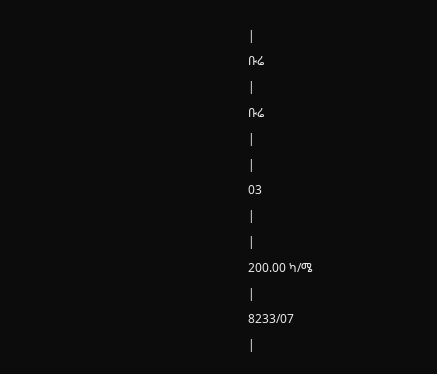|
ቡሬ
|
ቡሬ
|
|
03
|
|
200.00 ካ/ሜ
|
8233/07
|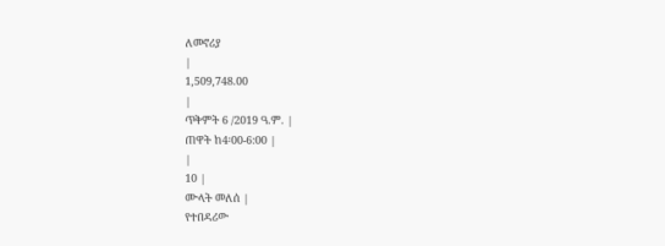ለመኖሪያ
|
1,509,748.00
|
ጥቅምት 6 /2019 ዓ.ም. |
ጠዋት ከ4፡00-6:00 |
|
10 |
ሙላት መለሰ |
የተበዳሪው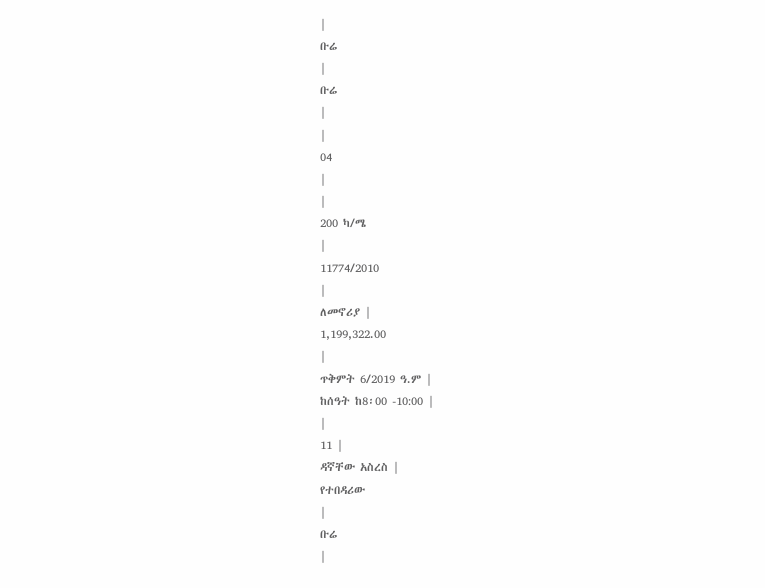|
ቡሬ
|
ቡሬ
|
|
04
|
|
200 ካ/ሜ
|
11774/2010
|
ለመኖሪያ |
1,199,322.00
|
ጥቅምት 6/2019 ዓ.ም |
ከሰዓት ከ8፡00 -10:00 |
|
11 |
ዳኛቸው አስረስ |
የተበዳሪው
|
ቡሬ
|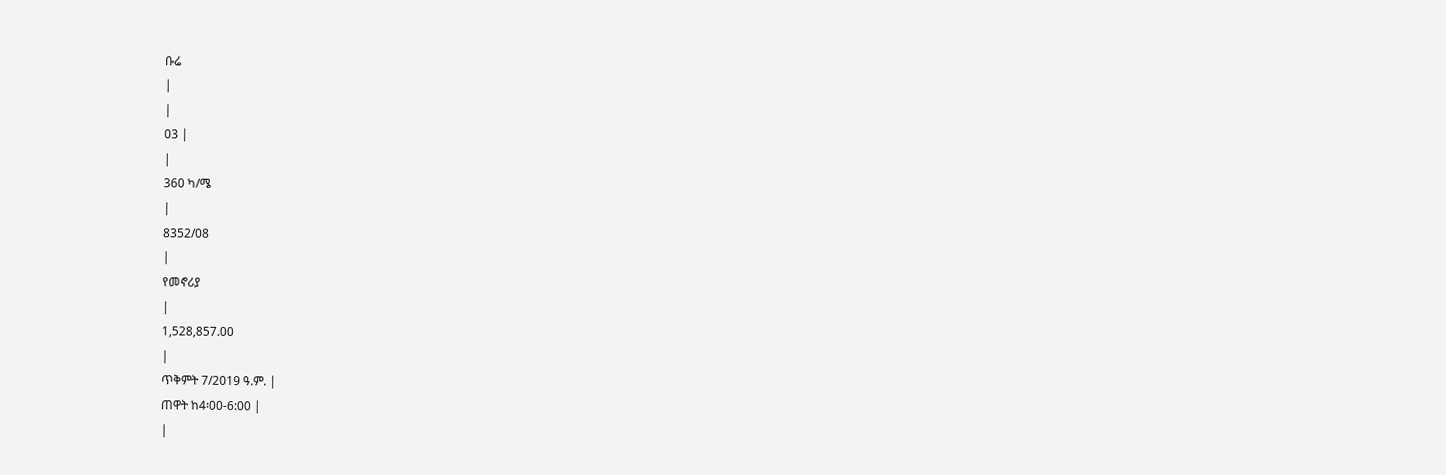ቡሬ
|
|
03 |
|
360 ካ/ሜ
|
8352/08
|
የመኖሪያ
|
1,528,857.00
|
ጥቅምት 7/2019 ዓ.ም. |
ጠዋት ከ4፡00-6:00 |
|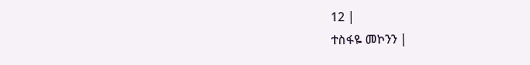12 |
ተስፋዬ መኮንን |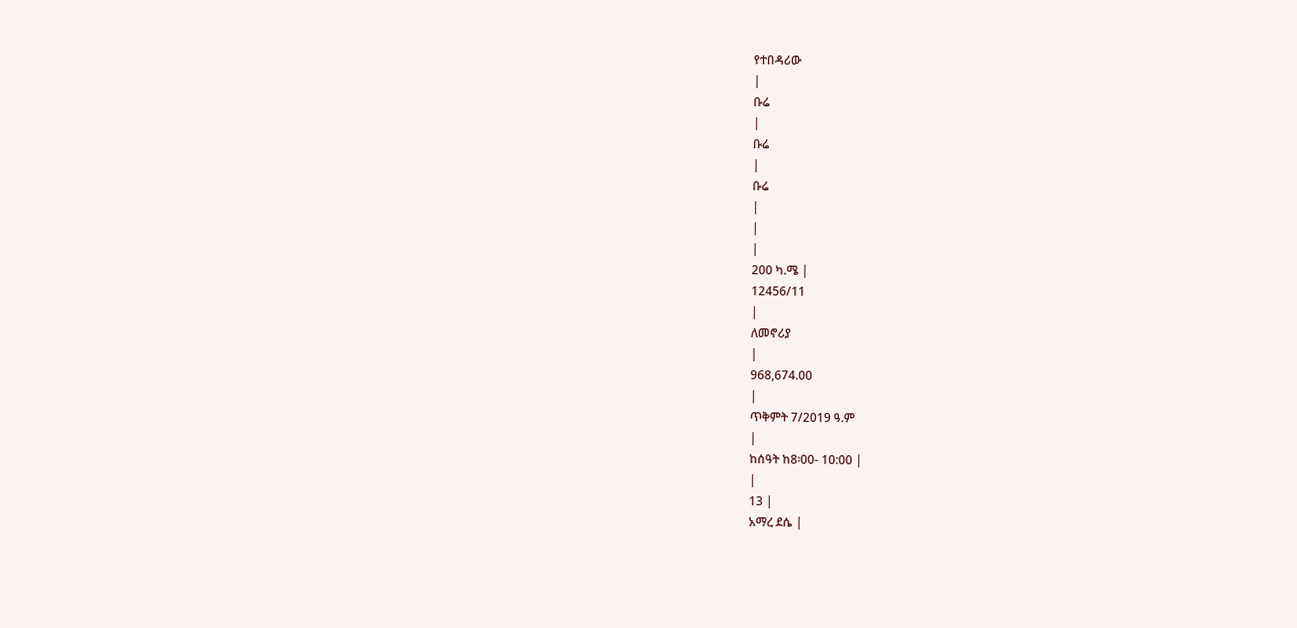የተበዳሪው
|
ቡሬ
|
ቡሬ
|
ቡሬ
|
|
|
200 ካ.ሜ |
12456/11
|
ለመኖሪያ
|
968,674.00
|
ጥቅምት 7/2019 ዓ.ም
|
ከሰዓት ከ8፡00- 10:00 |
|
13 |
አማረ ደሴ |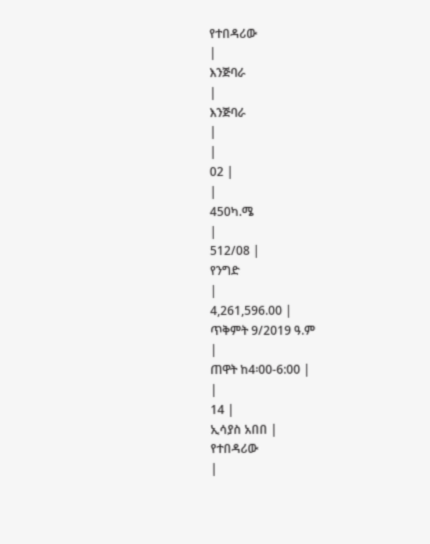የተበዳሪው
|
እንጅባራ
|
እንጅባራ
|
|
02 |
|
450ካ.ሜ
|
512/08 |
የንግድ
|
4,261,596.00 |
ጥቅምት 9/2019 ዓ.ም
|
ጠዋት ከ4፡00-6:00 |
|
14 |
ኢሳያስ አበበ |
የተበዳሪው
|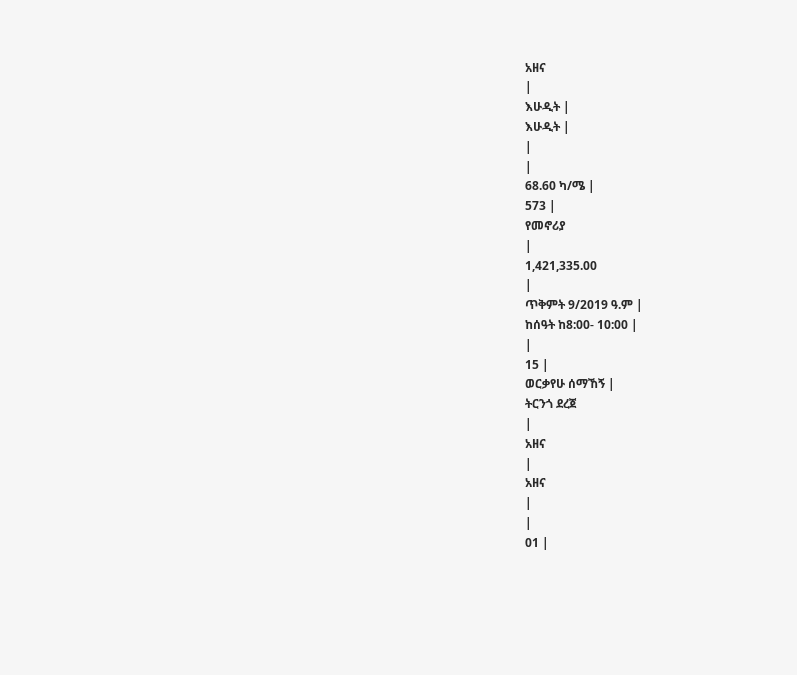አዘና
|
እሁዲት |
እሁዲት |
|
|
68.60 ካ/ሜ |
573 |
የመኖሪያ
|
1,421,335.00
|
ጥቅምት 9/2019 ዓ.ም |
ከሰዓት ከ8:00- 10:00 |
|
15 |
ወርቃየሁ ሰማኸኝ |
ትርንጎ ደረጀ
|
አዘና
|
አዘና
|
|
01 |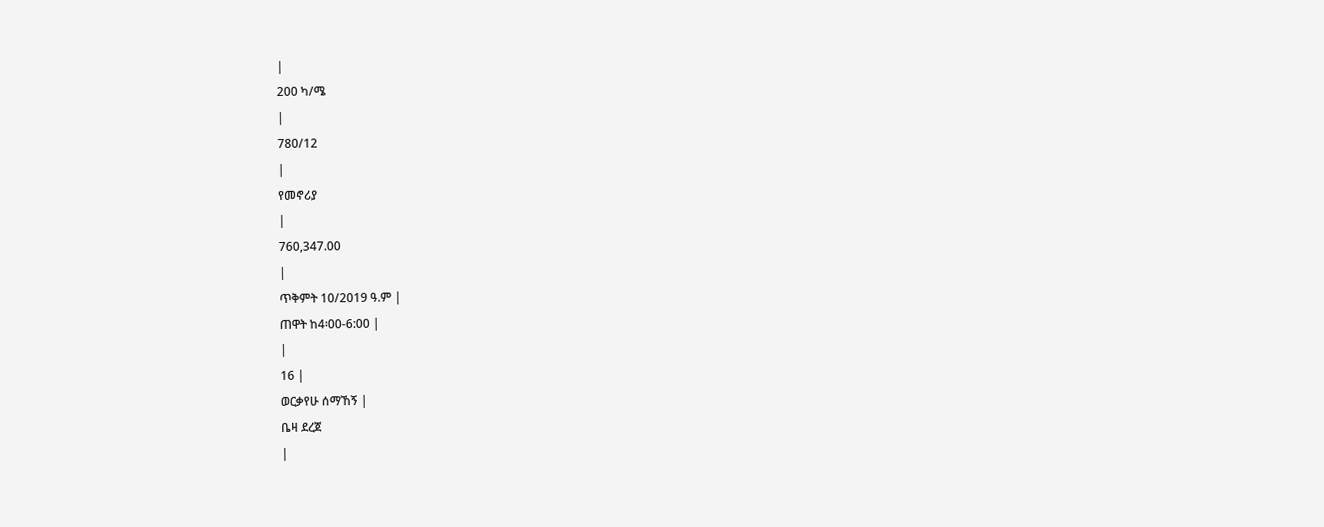|
200 ካ/ሜ
|
780/12
|
የመኖሪያ
|
760,347.00
|
ጥቅምት 10/2019 ዓ.ም |
ጠዋት ከ4፡00-6:00 |
|
16 |
ወርቃየሁ ሰማኸኝ |
ቤዛ ደረጀ
|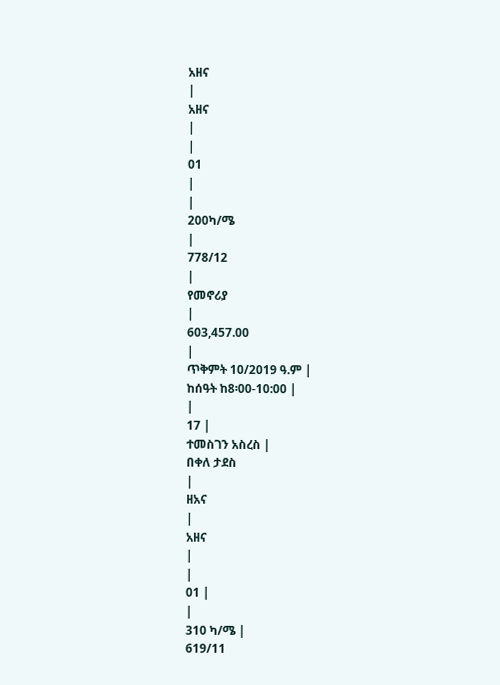አዘና
|
አዘና
|
|
01
|
|
200ካ/ሜ
|
778/12
|
የመኖሪያ
|
603,457.00
|
ጥቅምት 10/2019 ዓ.ም |
ከሰዓት ከ8፡00-10:00 |
|
17 |
ተመስገን አስረስ |
በቀለ ታደስ
|
ዘአና
|
አዘና
|
|
01 |
|
310 ካ/ሜ |
619/11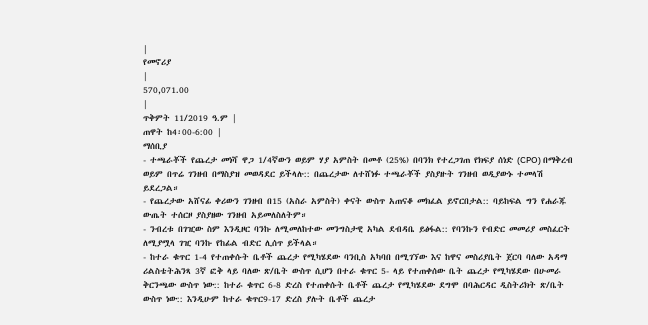|
የመኖሪያ
|
570,071.00
|
ጥቅምት 11/2019 ዓ.ም |
ጠዋት ከ4፡00-6:00 |
ማሰቢያ
- ተጫራቾች የጨረታ መነሻ ዋጋ 1/4ኛውን ወይም ሃያ አምስት በመቶ (25%) በባንክ የተረጋገጠ የክፍያ ሰነድ (CPO) በማቅረብ ወይም በጥሬ ገንዘብ በማስያዝ መወዳደር ይችላሉ:: በጨረታው ለተሸነፉ ተጫራቾች ያስያዙት ገንዘብ ወዲያውኑ ተመላሽ ይደረጋል።
- የጨረታው አሸናፊ ቀሪውን ገንዘብ በ15 (አስራ አምስት) ቀናት ውስጥ አጠናቆ መክፈል ይኖርበታል:: ባይከፍል ግን የሐራጁ ውጤት ተሰርዞ ያስያዘው ገንዘብ አይመለስለትም።
- ንብረቱ በገዢው ስም እንዲዞር ባንኩ ለሚመለከተው መንግስታዊ አካል ደብዳቤ ይፅፋል:: የባንኩን የብድር መመሪያ መስፈርት ለሚያሟላ ገዢ ባንኩ የከፊል ብድር ሊሰጥ ይችላል።
- ከተራ ቁጥር 1-4 የተጠቀሱት ቤቶች ጨረታ የሚካሄደው ባንቢስ አካባበ በሚገኘው እና ከዋና መስሪያቤት ጀርባ ባለው አዳማ ሪልስቴትሕንጻ 3ኛ ፎቅ ላይ ባለው ጽ/ቤት ውስጥ ሲሆን በተራ ቁጥር 5- ላይ የተጠቀሰው ቤት ጨረታ የሚካሄደው በሁመራ ቅርንጫው ውስጥ ነው:: ከተራ ቁጥር 6-8 ድረስ የተጠቀሱት ቤቶች ጨረታ የሚካሄደው ደግሞ በባሕርዳር ዲስትሪክት ጽ/ቤት ውስጥ ነው:: እንዲሁም ከተራ ቁጥር9-17 ድረስ ያሉት ቤቶች ጨረታ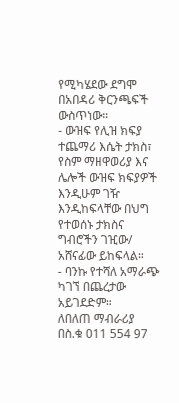የሚካሄደው ደግሞ በአበዳሪ ቅርንጫፍች ውስጥነው።
- ውዝፍ የሊዝ ክፍያ ተጨማሪ እሴት ታክስ፣ የስም ማዘዋወሪያ እና ሌሎች ውዝፍ ክፍያዎች እንዲሁም ገዥ እንዲከፍላቸው በህግ የተወሰኑ ታክስና ግብሮችን ገዢው/ አሸናፊው ይከፍላል።
- ባንኩ የተሻለ አማራጭ ካገኘ በጨረታው አይገደድም።
ለበለጠ ማብራሪያ በስ.ቁ 011 554 97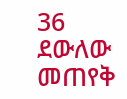36 ደውለው መጠየቅ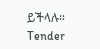ይችላሉ።
Tender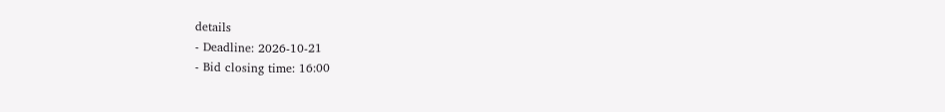details
- Deadline: 2026-10-21
- Bid closing time: 16:00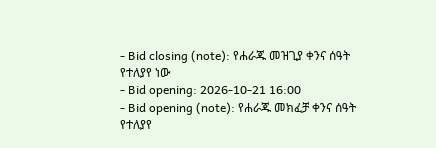- Bid closing (note): የሐራጁ መዝጊያ ቀንና ሰዓት የተለያየ ነው
- Bid opening: 2026-10-21 16:00
- Bid opening (note): የሐራጁ መክፈቻ ቀንና ሰዓት የተለያየ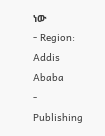ነው
- Region: Addis Ababa
- Publishing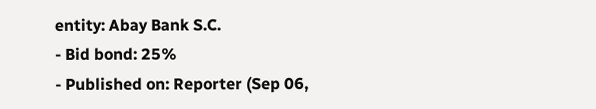entity: Abay Bank S.C.
- Bid bond: 25%
- Published on: Reporter (Sep 06,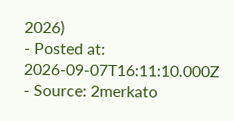2026)
- Posted at: 2026-09-07T16:11:10.000Z
- Source: 2merkato